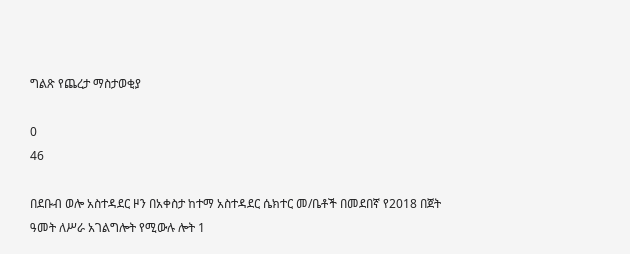ግልጽ የጨረታ ማስታወቂያ

0
46

በደቡብ ወሎ አስተዳደር ዞን በአቀስታ ከተማ አስተዳደር ሴክተር መ/ቤቶች በመደበኛ የ2018 በጀት ዓመት ለሥራ አገልግሎት የሚውሉ ሎት 1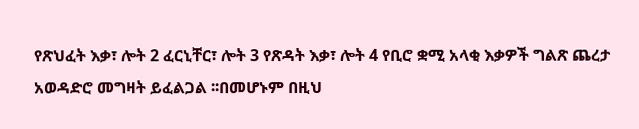የጽህፈት እቃ፣ ሎት 2 ፈርኒቸር፣ ሎት 3 የጽዳት እቃ፣ ሎት 4 የቢሮ ቋሚ አላቂ እቃዎች ግልጽ ጨረታ አወዳድሮ መግዛት ይፈልጋል ፡፡በመሆኑም በዚህ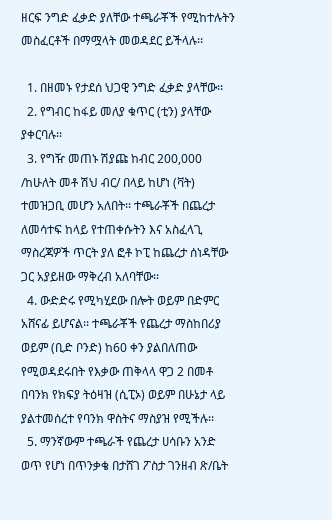ዘርፍ ንግድ ፈቃድ ያለቸው ተጫራቾች የሚከተሉትን መስፈርቶች በማሟላት መወዳደር ይችላሉ፡፡

  1. በዘመኑ የታደሰ ህጋዊ ንግድ ፈቃድ ያላቸው፡፡
  2. የግብር ከፋይ መለያ ቁጥር (ቲን) ያላቸው ያቀርባሉ፡፡
  3. የግዥ መጠኑ ሽያጩ ከብር 200,000 /ከሁለት መቶ ሽህ ብር/ በላይ ከሆነ (ቫት) ተመዝጋቢ መሆን አለበት፡፡ ተጫራቾች በጨረታ ለመሳተፍ ከላይ የተጠቀሱትን እና አስፈላጊ ማስረጃዎች ጥርት ያለ ፎቶ ኮፒ ከጨረታ ሰነዳቸው ጋር አያይዘው ማቅረብ አለባቸው፡፡
  4. ውድድሩ የሚካሂደው በሎት ወይም በድምር አሸናፊ ይሆናል፡፡ ተጫራቾች የጨረታ ማስከበሪያ ወይም (ቢድ ቦንድ) ከ60 ቀን ያልበለጠው የሚወዳደሩበት የእቃው ጠቅላላ ዋጋ 2 በመቶ በባንክ የክፍያ ትዕዛዝ (ሲፒኦ) ወይም በሁኔታ ላይ ያልተመሰረተ የባንክ ዋስትና ማስያዝ የሚችሉ፡፡
  5. ማንኛውም ተጫራች የጨረታ ሀሳቡን አንድ ወጥ የሆነ በጥንቃቄ በታሸገ ፖስታ ገንዘብ ጽ/ቤት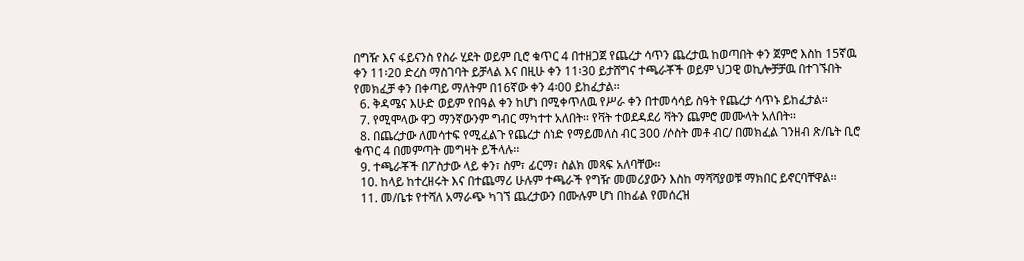በግዥ እና ፋይናንስ የስራ ሂደት ወይም ቢሮ ቁጥር 4 በተዘጋጀ የጨረታ ሳጥን ጨረታዉ ከወጣበት ቀን ጀምሮ እስከ 15ኛዉ ቀን 11፡20 ድረስ ማስገባት ይቻላል እና በዚሁ ቀን 11፡30 ይታሸግና ተጫራቾች ወይም ህጋዊ ወኪሎቻቻዉ በተገኙበት የመክፈቻ ቀን በቀጣይ ማለትም በ16ኛው ቀን 4፡00 ይከፈታል፡፡
  6. ቅዳሜና እሁድ ወይም የበዓል ቀን ከሆነ በሚቀጥለዉ የሥራ ቀን በተመሳሳይ ስዓት የጨረታ ሳጥኑ ይከፈታል፡፡
  7. የሚሞላው ዋጋ ማንኛውንም ግብር ማካተተ አለበት፡፡ የቫት ተወደዳደሪ ቫትን ጨምሮ መሙላት አለበት፡፡
  8. በጨረታው ለመሳተፍ የሚፈልጉ የጨረታ ሰነድ የማይመለስ ብር 300 /ሶስት መቶ ብር/ በመክፈል ገንዘብ ጽ/ቤት ቢሮ ቁጥር 4 በመምጣት መግዛት ይችላሉ፡፡
  9. ተጫራቾች በፖስታው ላይ ቀን፣ ስም፣ ፊርማ፣ ስልክ መጻፍ አለባቸው፡፡
  10. ከላይ ከተረዘሩት እና በተጨማሪ ሁሉም ተጫራች የግዥ መመሪያውን እስከ ማሻሻያወቹ ማክበር ይኖርባቸዋል፡፡
  11. መ/ቤቱ የተሻለ አማራጭ ካገኘ ጨረታውን በሙሉም ሆነ በከፊል የመሰረዝ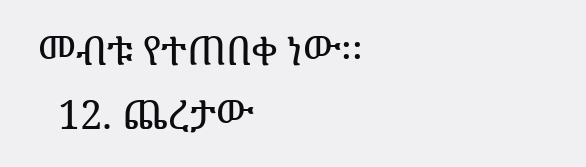መብቱ የተጠበቀ ነው፡፡
  12. ጨረታው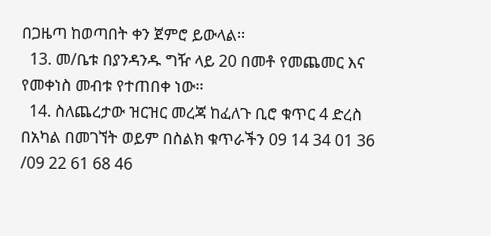በጋዜጣ ከወጣበት ቀን ጀምሮ ይውላል፡፡
  13. መ/ቤቱ በያንዳንዱ ግዥ ላይ 20 በመቶ የመጨመር እና የመቀነስ መብቱ የተጠበቀ ነው፡፡
  14. ስለጨረታው ዝርዝር መረጃ ከፈለጉ ቢሮ ቁጥር 4 ድረስ በአካል በመገኘት ወይም በስልክ ቁጥራችን 09 14 34 01 36 /09 22 61 68 46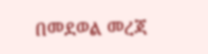በመደወል መረጃ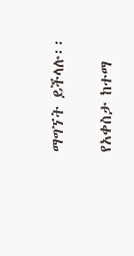ማግኘት ይችላሉ፡፡

የአቀስታ ከተማ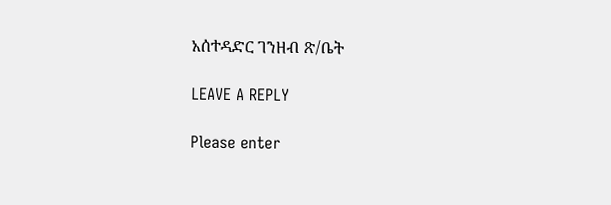አሰተዳድር ገንዘብ ጽ/ቤት

LEAVE A REPLY

Please enter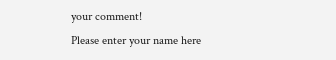your comment!
Please enter your name here